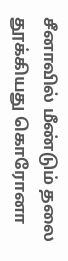சீனாவில் மீண்டும் தலை தூக்கியது கொரோனா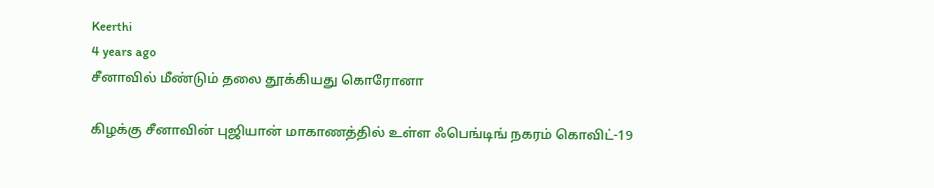Keerthi
4 years ago
சீனாவில் மீண்டும் தலை தூக்கியது கொரோனா

கிழக்கு சீனாவின் புஜியான் மாகாணத்தில் உள்ள ஃபெங்டிங் நகரம் கொவிட்-19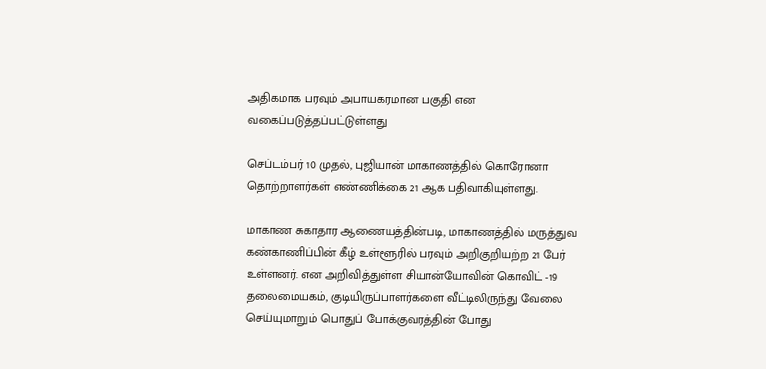அதிகமாக பரவும் அபாயகரமான பகுதி என வகைப்படுத்தப்பட்டுள்ளது

செப்டம்பர் 10 முதல், புஜியான் மாகாணத்தில் கொரோனா தொற்றாளர்கள் எண்ணிக்கை 21 ஆக பதிவாகியுள்ளது.

மாகாண சுகாதார ஆணையத்தின்படி, மாகாணத்தில் மருத்துவ கண்காணிப்பின் கீழ் உள்ளூரில் பரவும் அறிகுறியற்ற 21 பேர் உள்ளனர். என அறிவித்துள்ள சியான்யோவின் கொவிட் -19  தலைமையகம், குடியிருப்பாளர்களை வீட்டிலிருந்து வேலை செய்யுமாறும் பொதுப் போக்குவரத்தின் போது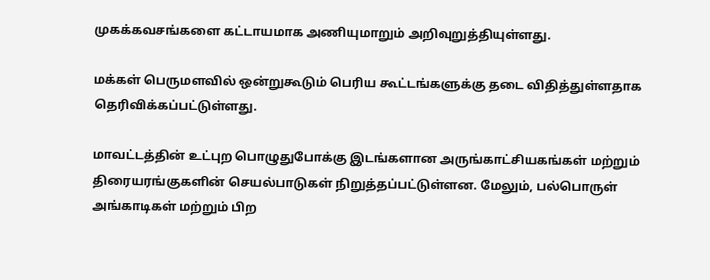முகக்கவசங்களை கட்டாயமாக அணியுமாறும் அறிவுறுத்தியுள்ளது.

மக்கள் பெருமளவில் ஒன்றுகூடும் பெரிய கூட்டங்களுக்கு தடை விதித்துள்ளதாக  தெரிவிக்கப்பட்டுள்ளது.

மாவட்டத்தின் உட்புற பொழுதுபோக்கு இடங்களான அருங்காட்சியகங்கள் மற்றும் திரையரங்குகளின் செயல்பாடுகள் நிறுத்தப்பட்டுள்ளன. மேலும், பல்பொருள் அங்காடிகள் மற்றும் பிற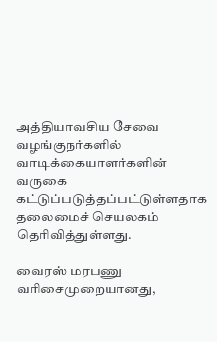அத்தியாவசிய சேவை வழங்குநர்களில் வாடிக்கையாளர்களின் வருகை கட்டுப்படுத்தப்பட்டுள்ளதாக தலைமைச் செயலகம் தெரிவித்துள்ளது.

வைரஸ் மரபணு வரிசைமுறையானது,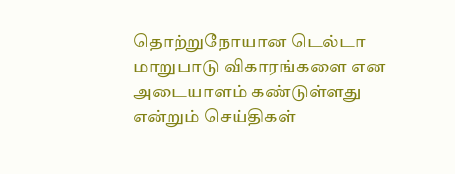தொற்றுநோயான டெல்டா மாறுபாடு விகாரங்களை என அடையாளம் கண்டுள்ளது என்றும் செய்திகள்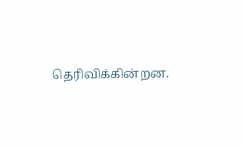தெரிவிக்கின்றன.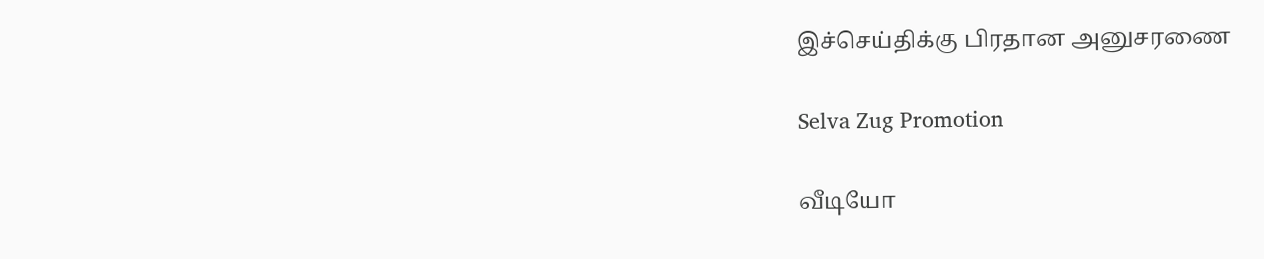இச்செய்திக்கு பிரதான அனுசரணை

Selva Zug Promotion

வீடியோ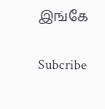இங்கே

Subcribe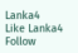Lanka4
Like Lanka4
Follow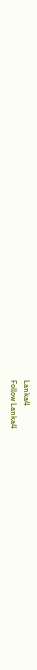Lanka4
Follow Lanka4